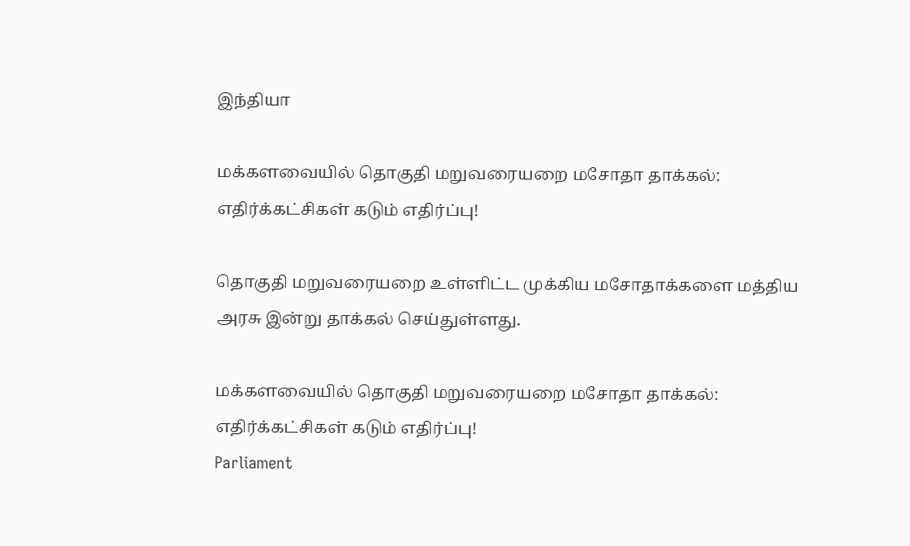இந்தியா

மக்களவையில் தொகுதி மறுவரையறை மசோதா தாக்கல்: எதிர்க்கட்சிகள் கடும் எதிர்ப்பு!

தொகுதி மறுவரையறை உள்ளிட்ட முக்கிய மசோதாக்களை மத்திய அரசு இன்று தாக்கல் செய்துள்ளது.

மக்களவையில் தொகுதி மறுவரையறை மசோதா தாக்கல்: எதிர்க்கட்சிகள் கடும் எதிர்ப்பு!
Parliament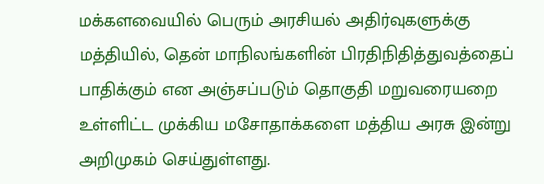மக்களவையில் பெரும் அரசியல் அதிர்வுகளுக்கு மத்தியில், தென் மாநிலங்களின் பிரதிநிதித்துவத்தைப் பாதிக்கும் என அஞ்சப்படும் தொகுதி மறுவரையறை உள்ளிட்ட முக்கிய மசோதாக்களை மத்திய அரசு இன்று அறிமுகம் செய்துள்ளது.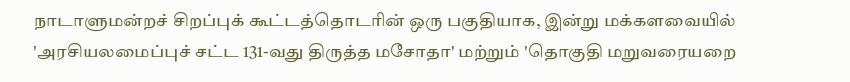நாடாளுமன்றச் சிறப்புக் கூட்டத்தொடரின் ஒரு பகுதியாக, இன்று மக்களவையில் 'அரசியலமைப்புச் சட்ட 131-வது திருத்த மசோதா' மற்றும் 'தொகுதி மறுவரையறை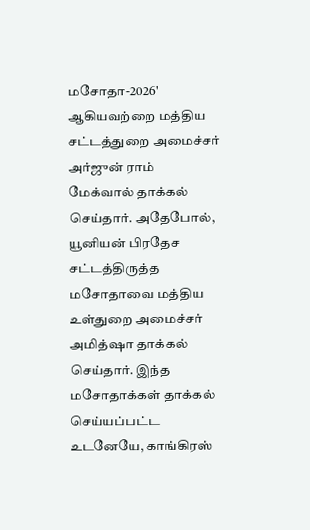மசோதா-2026' ஆகியவற்றை மத்திய சட்டத்துறை அமைச்சர் அர்ஜுன் ராம் மேக்வால் தாக்கல் செய்தார். அதேபோல், யூனியன் பிரதேச சட்டத்திருத்த மசோதாவை மத்திய உள்துறை அமைச்சர் அமித்ஷா தாக்கல் செய்தார். இந்த மசோதாக்கள் தாக்கல் செய்யப்பட்ட உடனேயே, காங்கிரஸ்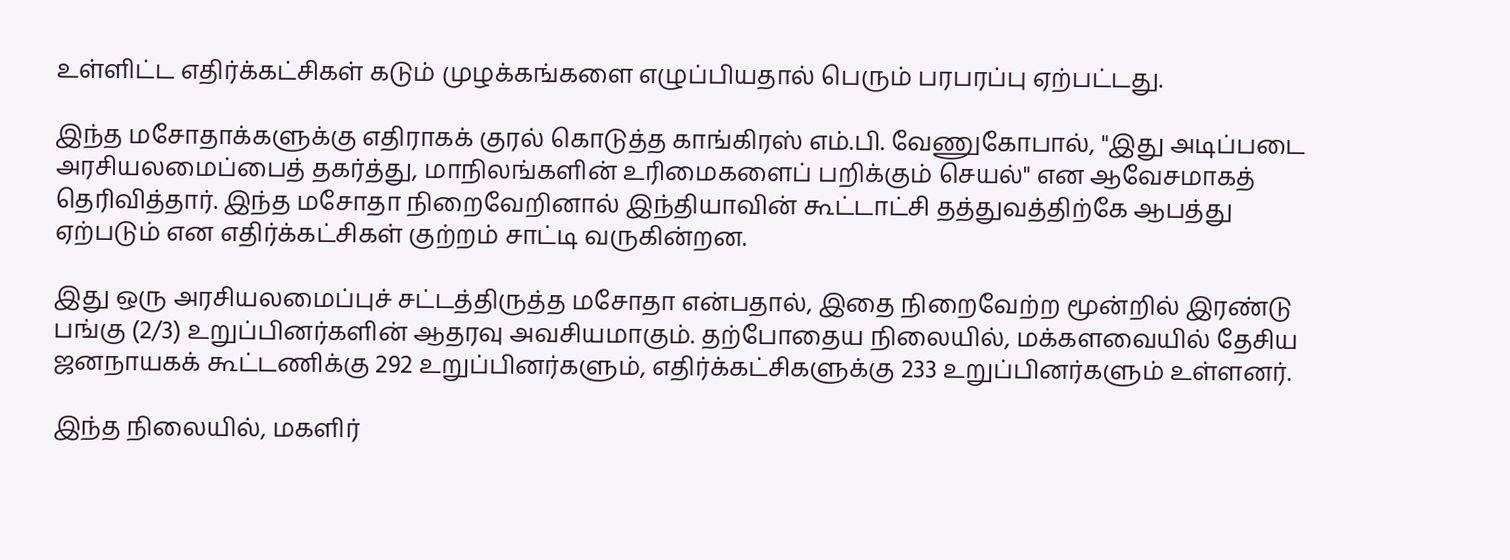உள்ளிட்ட எதிர்க்கட்சிகள் கடும் முழக்கங்களை எழுப்பியதால் பெரும் பரபரப்பு ஏற்பட்டது.

இந்த மசோதாக்களுக்கு எதிராகக் குரல் கொடுத்த காங்கிரஸ் எம்.பி. வேணுகோபால், "இது அடிப்படை அரசியலமைப்பைத் தகர்த்து, மாநிலங்களின் உரிமைகளைப் பறிக்கும் செயல்" என ஆவேசமாகத் தெரிவித்தார். இந்த மசோதா நிறைவேறினால் இந்தியாவின் கூட்டாட்சி தத்துவத்திற்கே ஆபத்து ஏற்படும் என எதிர்க்கட்சிகள் குற்றம் சாட்டி வருகின்றன.

இது ஒரு அரசியலமைப்புச் சட்டத்திருத்த மசோதா என்பதால், இதை நிறைவேற்ற மூன்றில் இரண்டு பங்கு (2/3) உறுப்பினர்களின் ஆதரவு அவசியமாகும். தற்போதைய நிலையில், மக்களவையில் தேசிய ஜனநாயகக் கூட்டணிக்கு 292 உறுப்பினர்களும், எதிர்க்கட்சிகளுக்கு 233 உறுப்பினர்களும் உள்ளனர்.

இந்த நிலையில், மகளிர்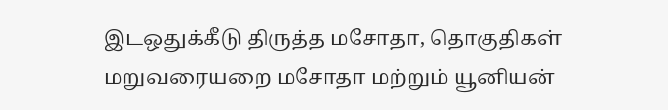இடஒதுக்கீடு திருத்த மசோதா, தொகுதிகள் மறுவரையறை மசோதா மற்றும் யூனியன்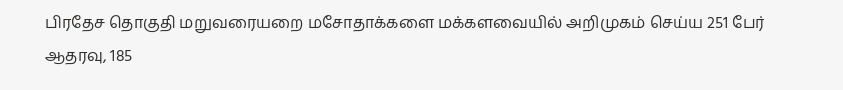பிரதேச தொகுதி மறுவரையறை மசோதாக்களை மக்களவையில் அறிமுகம் செய்ய 251 பேர் ஆதரவு, 185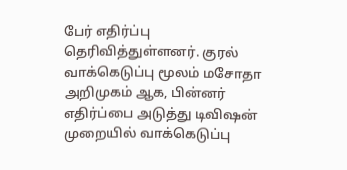பேர் எதிர்ப்பு தெரிவித்துள்ளனர். குரல் வாக்கெடுப்பு மூலம் மசோதா அறிமுகம் ஆக, பின்னர் எதிர்ப்பை அடுத்து டிவிஷன் முறையில் வாக்கெடுப்பு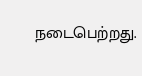நடைபெற்றது.